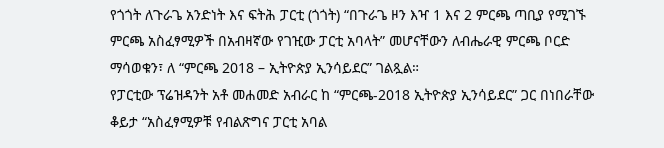የጎጎት ለጉራጌ አንድነት እና ፍትሕ ፓርቲ (ጎጎት) “በጉራጌ ዞን እዣ 1 እና 2 ምርጫ ጣቢያ የሚገኙ ምርጫ አስፈፃሚዎች በአብዛኛው የገዢው ፓርቲ አባላት” መሆናቸውን ለብሔራዊ ምርጫ ቦርድ ማሳወቁን፣ ለ “ምርጫ 2018 – ኢትዮጵያ ኢንሳይደር” ገልጿል።
የፓርቲው ፕሬዝዳንት አቶ መሐመድ አብራር ከ “ምርጫ-2018 ኢትዮጵያ ኢንሳይደር” ጋር በነበራቸው ቆይታ “አስፈፃሚዎቹ የብልጽግና ፓርቲ አባል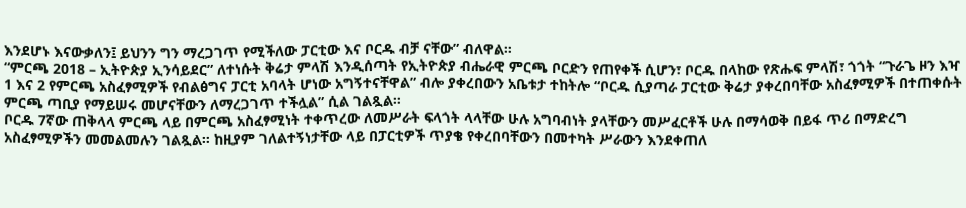እንደሆኑ እናውቃለን፤ ይህንን ግን ማረጋገጥ የሚችለው ፓርቲው እና ቦርዱ ብቻ ናቸው” ብለዋል።
“ምርጫ 2018 – ኢትዮጵያ ኢንሳይደር” ለተነሱት ቅሬታ ምላሽ እንዲሰጣት የኢትዮጵያ ብሔራዊ ምርጫ ቦርድን የጠየቀች ሲሆን፣ ቦርዱ በላከው የጽሑፍ ምላሽ፣ ጎጎት “ጉራጌ ዞን እዣ 1 እና 2 የምርጫ አስፈፃሚዎች የብልፅግና ፓርቲ አባላት ሆነው አግኝተናቸዋል” ብሎ ያቀረበውን አቤቱታ ተከትሎ “ቦርዱ ሲያጣራ ፓርቲው ቅሬታ ያቀረበባቸው አስፈፃሚዎች በተጠቀሱት ምርጫ ጣቢያ የማይሠሩ መሆናቸውን ለማረጋገጥ ተችሏል” ሲል ገልጿል።
ቦርዱ 7ኛው ጠቅላላ ምርጫ ላይ በምርጫ አስፈፃሚነት ተቀጥረው ለመሥራት ፍላጎት ላላቸው ሁሉ አግባብነት ያላቸውን መሥፈርቶች ሁሉ በማሳወቅ በይፋ ጥሪ በማድረግ አስፈፃሚዎችን መመልመሉን ገልጿል። ከዚያም ገለልተኝነታቸው ላይ በፓርቲዎች ጥያቄ የቀረበባቸውን በመተካት ሥራውን እንደቀጠለ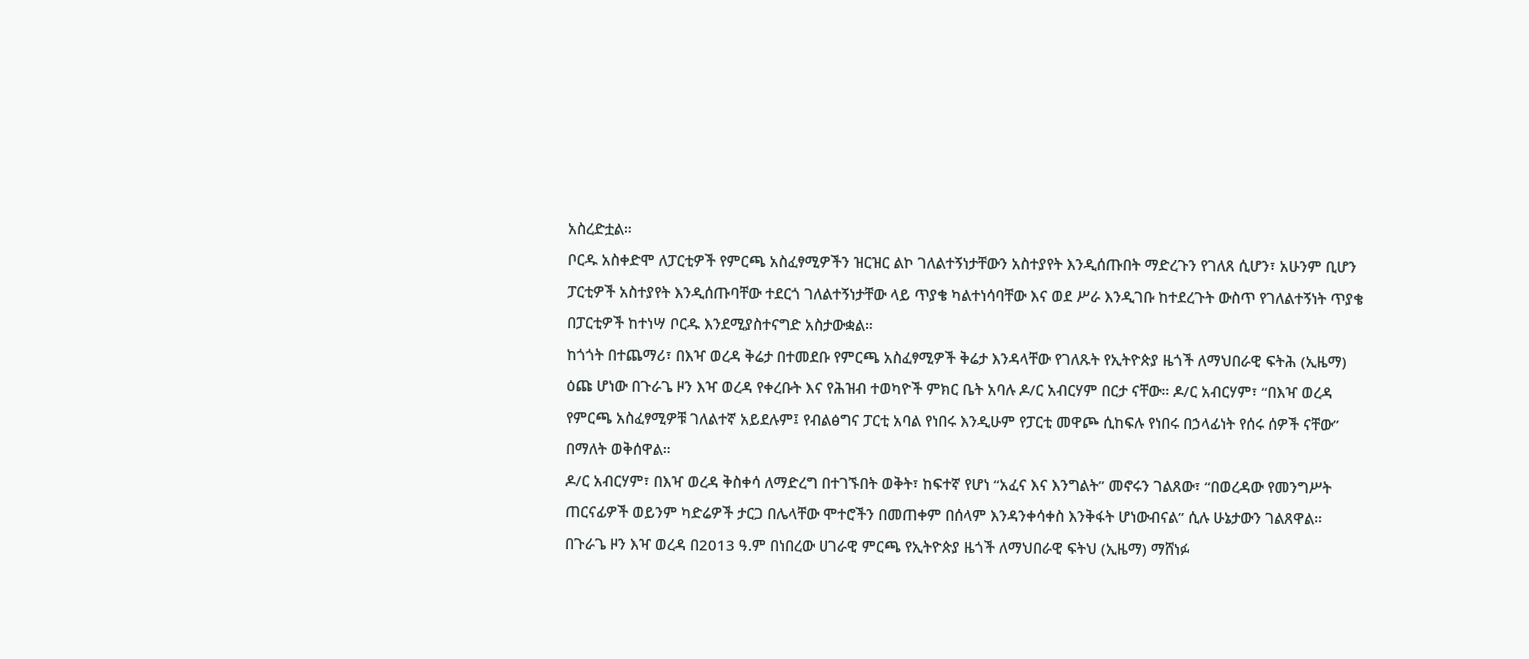አስረድቷል።
ቦርዱ አስቀድሞ ለፓርቲዎች የምርጫ አስፈፃሚዎችን ዝርዝር ልኮ ገለልተኝነታቸውን አስተያየት እንዲሰጡበት ማድረጉን የገለጸ ሲሆን፣ አሁንም ቢሆን ፓርቲዎች አስተያየት እንዲሰጡባቸው ተደርጎ ገለልተኝነታቸው ላይ ጥያቄ ካልተነሳባቸው እና ወደ ሥራ እንዲገቡ ከተደረጉት ውስጥ የገለልተኝነት ጥያቄ በፓርቲዎች ከተነሣ ቦርዱ እንደሚያስተናግድ አስታውቋል።
ከጎጎት በተጨማሪ፣ በእዣ ወረዳ ቅሬታ በተመደቡ የምርጫ አስፈፃሚዎች ቅሬታ እንዳላቸው የገለጹት የኢትዮጵያ ዜጎች ለማህበራዊ ፍትሕ (ኢዜማ) ዕጩ ሆነው በጉራጌ ዞን እዣ ወረዳ የቀረቡት እና የሕዝብ ተወካዮች ምክር ቤት አባሉ ዶ/ር አብርሃም በርታ ናቸው። ዶ/ር አብርሃም፣ “በእዣ ወረዳ የምርጫ አስፈፃሚዎቹ ገለልተኛ አይደሉም፤ የብልፅግና ፓርቲ አባል የነበሩ እንዲሁም የፓርቲ መዋጮ ሲከፍሉ የነበሩ በኃላፊነት የሰሩ ሰዎች ናቸው” በማለት ወቅሰዋል።
ዶ/ር አብርሃም፣ በእዣ ወረዳ ቅስቀሳ ለማድረግ በተገኙበት ወቅት፣ ከፍተኛ የሆነ “አፈና እና እንግልት” መኖሩን ገልጸው፣ “በወረዳው የመንግሥት ጠርናፊዎች ወይንም ካድሬዎች ታርጋ በሌላቸው ሞተሮችን በመጠቀም በሰላም እንዳንቀሳቀስ እንቅፋት ሆነውብናል” ሲሉ ሁኔታውን ገልጸዋል።
በጉራጌ ዞን እዣ ወረዳ በ2013 ዓ.ም በነበረው ሀገራዊ ምርጫ የኢትዮጵያ ዜጎች ለማህበራዊ ፍትህ (ኢዜማ) ማሸነፉ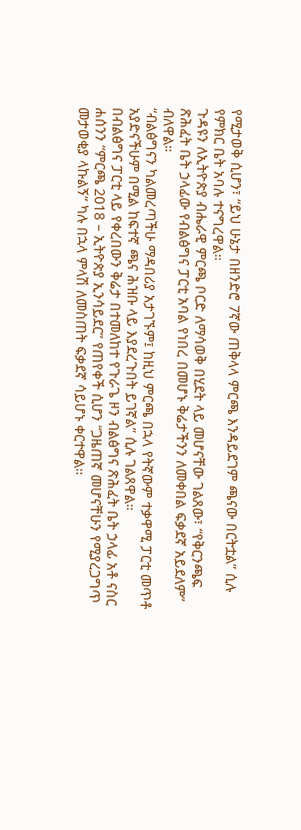የሚታወቅ ሲሆን፣ “ይህ ሁኔታ በዘንድሮ 7ኛው ጠቅላላ ምርጫ እንዳይደገም ጫናው በርትቷል” ሲሉ የምክር ቤት አባሉ ተናግረዋል።
ጉዳዩን ለኢትዮጵያ ብሔራዊ ምርጫ ቦርድ ለማሳወቅ በሂደት ላይ መሆናቸው ገልጸው፣ “የቅርንጫፍ ጽሕፈት ቤት ኃላፊው የብልፅግና ፓርቲ አባል የነበረ በመሆኑ ቅሬታችንን ለመቀበል ፍቃደኛ አይደለም” ብለዋል።
“ብልፅግናን ካልመረጣችሁ ማዳበሪያ አታገኙም፤ ከዚህ ምርጫ በኋላ የትኛውም ተቃዋሚ ፓርቲ መጥቶ አያድናችሁም በሚል ከፍተኛ ጫና ሕዝቡ ላይ እያደረጉበት ይገኛል” ሲሉ ገልጸዋል።
በብልፅግና ፓርቲ ላይ የቀረበውን ቅሬታ በተመለከተ የጉራጌ ዞን ብልፅግና ጽሕፈት ቤት ኃላፊ አቶ ናስር ሐሰንን “ምርጫ 2018 – ኢትዮጵያ ኢንሳይደር” የጠየቀች ሲሆን “ጋዜጠኛ መሆናቸሁን የሚያረጋግጥ መታወቂያ ላኩልኝ” ካሉ በኋላ ምላሽ ለመስጠት ፍቃደኛ ሳይሆኑ ቀርተዋል።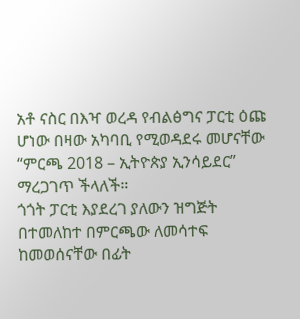አቶ ናስር በእዣ ወረዳ የብልፅግና ፓርቲ ዕጩ ሆነው በዛው አካባቢ የሚወዳደሩ መሆናቸው “ምርጫ 2018 – ኢትዮጵያ ኢንሳይደር” ማረጋገጥ ችላለች።
ጎጎት ፓርቲ እያደረገ ያለውን ዝግጅት በተመለከተ በምርጫው ለመሳተፍ ከመወሰናቸው በፊት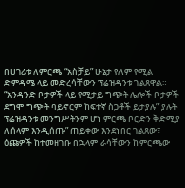በሀገሪቱ ለምርጫ “አስቻይ” ሁኔታ የለም የሚል ድምዳሜ ላይ መድረሳቸውን ፕሬዝዳንቱ ገልጸዋል።
“አንዳንድ ቦታዎች ላይ የሚታይ ግጭት ሌሎች ቦታዎች ደግሞ ግጭት ባይኖርም ከፍተኛ ስጋቶች ይታያሉ” ያሉት ፕሬዝዳንቱ መንግሥትንም ሆነ ምርጫ ቦርድን ቅድሚያ ለሰላም እንዲሰጡ” ጠይቀው እንደነበር ገልጸው፣ ዕጩዎች ከተመዘገቡ በኋላም ራሳቸውን ከምርጫው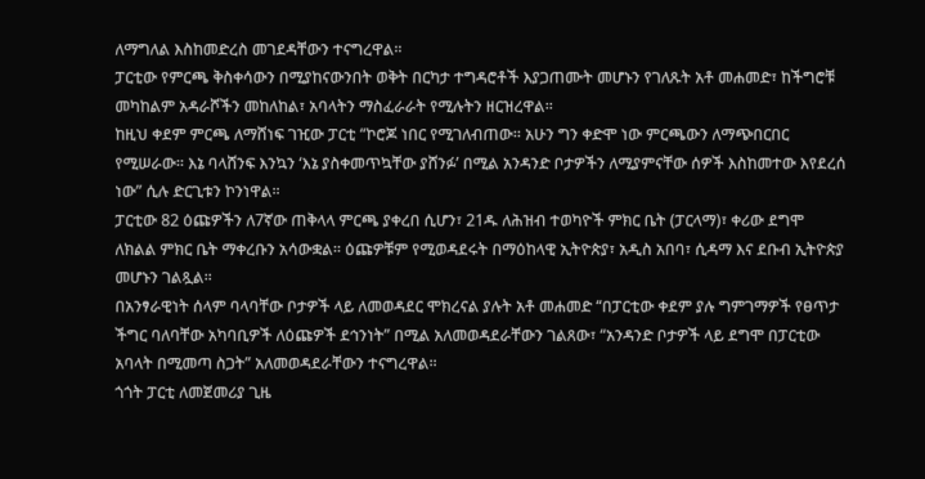ለማግለል እስከመድረስ መገደዳቸውን ተናግረዋል።
ፓርቲው የምርጫ ቅስቀሳውን በሚያከናውንበት ወቅት በርካታ ተግዳሮቶች እያጋጠሙት መሆኑን የገለጹት አቶ መሐመድ፣ ከችግሮቹ መካከልም አዳራሾችን መከለከል፣ አባላትን ማስፈራራት የሚሉትን ዘርዝረዋል።
ከዚህ ቀደም ምርጫ ለማሸነፍ ገዢው ፓርቲ “ኮሮጆ ነበር የሚገለብጠው። አሁን ግን ቀድሞ ነው ምርጫውን ለማጭበርበር የሚሠራው። እኔ ባላሸንፍ እንኳን ‘እኔ ያስቀመጥኳቸው ያሸንፉ’ በሚል አንዳንድ ቦታዎችን ለሚያምናቸው ሰዎች እስከመተው እየደረሰ ነው” ሲሉ ድርጊቱን ኮንነዋል።
ፓርቲው 82 ዕጩዎችን ለ7ኛው ጠቅላላ ምርጫ ያቀረበ ሲሆን፣ 21ዱ ለሕዝብ ተወካዮች ምክር ቤት (ፓርላማ)፣ ቀሪው ደግሞ ለክልል ምክር ቤት ማቀረቡን አሳውቋል። ዕጩዎቹም የሚወዳደሩት በማዕከላዊ ኢትዮጵያ፣ አዲስ አበባ፣ ሲዳማ እና ደቡብ ኢትዮጵያ መሆኑን ገልጿል።
በአንፃራዊነት ሰላም ባላባቸው ቦታዎች ላይ ለመወዳደር ሞክረናል ያሉት አቶ መሐመድ “በፓርቲው ቀደም ያሉ ግምገማዎች የፀጥታ ችግር ባለባቸው አካባቢዎች ለዕጩዎች ደኅንነት” በሚል አለመወዳደራቸውን ገልጸው፣ “አንዳንድ ቦታዎች ላይ ደግሞ በፓርቲው አባላት በሚመጣ ስጋት” አለመወዳደራቸውን ተናግረዋል።
ጎጎት ፓርቲ ለመጀመሪያ ጊዜ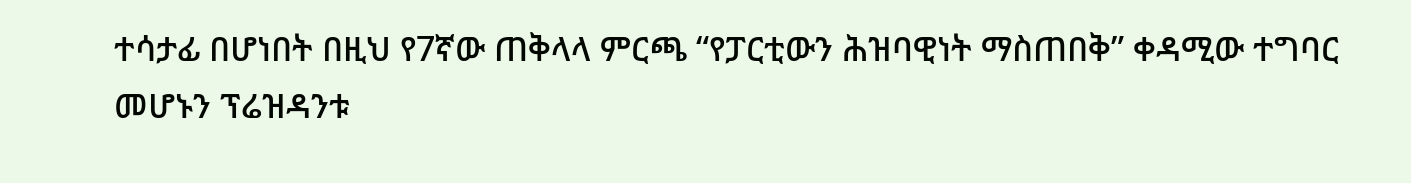ተሳታፊ በሆነበት በዚህ የ7ኛው ጠቅላላ ምርጫ “የፓርቲውን ሕዝባዊነት ማስጠበቅ” ቀዳሚው ተግባር መሆኑን ፕሬዝዳንቱ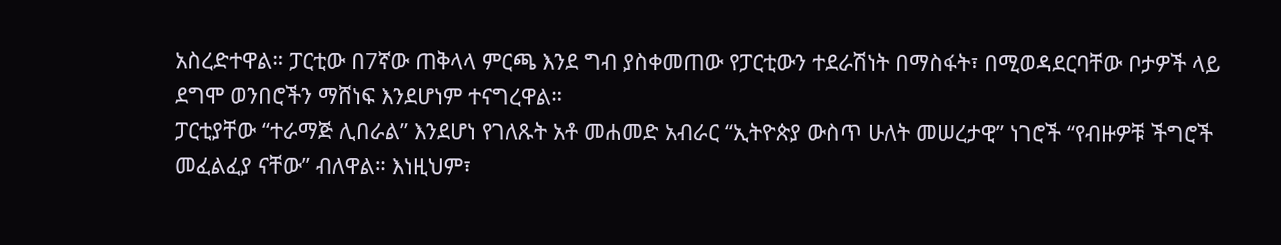አስረድተዋል። ፓርቲው በ7ኛው ጠቅላላ ምርጫ እንደ ግብ ያስቀመጠው የፓርቲውን ተደራሽነት በማስፋት፣ በሚወዳደርባቸው ቦታዎች ላይ ደግሞ ወንበሮችን ማሸነፍ እንደሆነም ተናግረዋል።
ፓርቲያቸው “ተራማጅ ሊበራል” እንደሆነ የገለጹት አቶ መሐመድ አብራር “ኢትዮጵያ ውስጥ ሁለት መሠረታዊ” ነገሮች “የብዙዎቹ ችግሮች መፈልፈያ ናቸው” ብለዋል። እነዚህም፣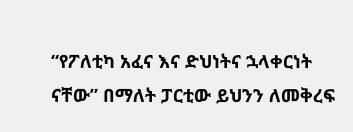“የፖለቲካ አፈና እና ድህነትና ኋላቀርነት ናቸው” በማለት ፓርቲው ይህንን ለመቅረፍ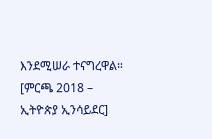እንደሚሠራ ተናግረዋል። [ምርጫ 2018 – ኢትዮጵያ ኢንሳይደር]